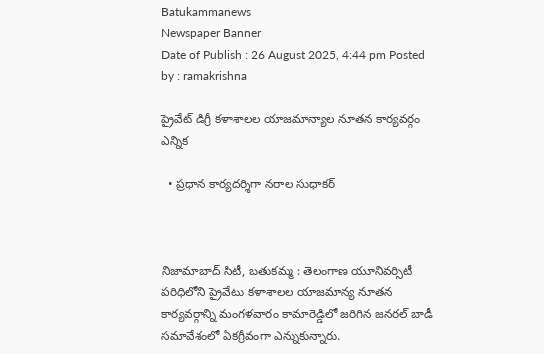Batukammanews
Newspaper Banner
Date of Publish : 26 August 2025, 4:44 pm Posted by : ramakrishna

ప్రైవేట్ డిగ్రీ కళాశాలల యాజమాన్యాల నూతన కార్యవర్గం ఎన్నిక

  • ప్రధాన కార్యదర్శిగా నరాల సుధాకర్



నిజామాబాద్ సిటీ, బతుకమ్మ : తెలంగాణ యూనివర్సిటీ పరిధిలోని ప్రైవేటు కళాశాలల యాజమాన్య నూతన కార్యవర్గాన్ని మంగళవారం కామారెడ్డిలో జరిగిన జనరల్ బాడీ సమావేశంలో ఏకగ్రీవంగా ఎన్నుకున్నారు.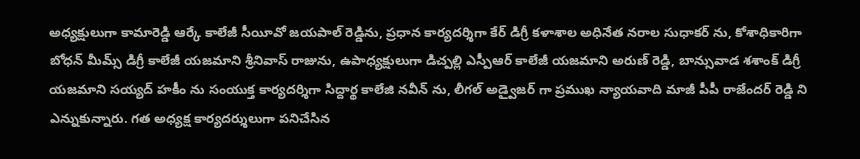అధ్యక్షులుగా కామారెడ్డి ఆర్కే కాలేజీ సీయీవో జయపాల్ రెడ్డిను, ప్రధాన కార్యదర్శిగా కేర్ డిగ్రీ కళాశాల అధినేత నరాల సుధాకర్ ను, కోశాధికారిగా బోధన్ మీమ్స్ డిగ్రీ కాలేజీ యజమాని శ్రీనివాస్ రాజును, ఉపాధ్యక్షులుగా డిచ్పల్లి ఎస్పీఆర్ కాలేజీ యజమాని అరుణ్ రెడ్డి, బాన్సువాడ శశాంక్ డిగ్రీ యజమాని సయ్యద్ హకీం ను సంయుక్త కార్యదర్శిగా సిద్దార్థ కాలేజి నవీన్ ను, లీగల్ అడ్వైజర్ గా ప్రముఖ న్యాయవాది మాజీ పీపీ రాజేందర్ రెడ్డి ని ఎన్నుకున్నారు. గత అధ్యక్ష కార్యదర్శులుగా పనిచేసిన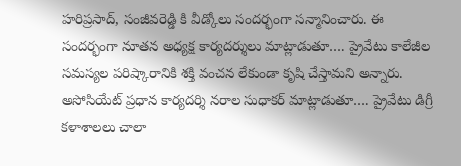హరిప్రసాద్, సంజీవరెడ్డి కి వీడ్కోలు సందర్భంగా సన్మానించారు. ఈ సందర్భంగా నూతన అధ్యక్ష కార్యదర్శులు మాట్లాడుతూ…. ప్రైవేటు కాలేజీల సమస్యల పరిష్కారానికి శక్తి వంచన లేకుండా కృషి చేస్తామని అన్నారు. అసోసియేట్ ప్రధాన కార్యదర్శి నరాల సుధాకర్ మాట్లాడుతూ…. ప్రైవేటు డిగ్రీ కళాశాలలు చాలా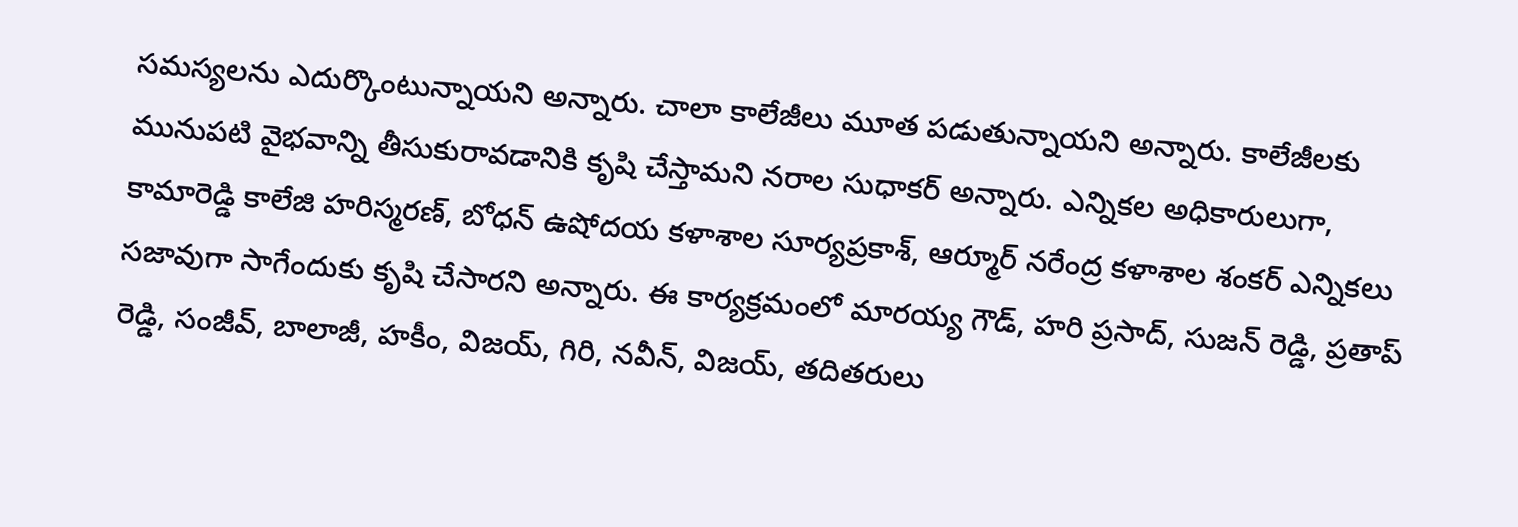సమస్యలను ఎదుర్కొంటున్నాయని అన్నారు. చాలా కాలేజీలు మూత పడుతున్నాయని అన్నారు. కాలేజీలకు మునుపటి వైభవాన్ని తీసుకురావడానికి కృషి చేస్తామని నరాల సుధాకర్ అన్నారు. ఎన్నికల అధికారులుగా, కామారెడ్డి కాలేజి హరిస్మరణ్, బోధన్ ఉషోదయ కళాశాల సూర్యప్రకాశ్, ఆర్మూర్ నరేంద్ర కళాశాల శంకర్ ఎన్నికలు సజావుగా సాగేందుకు కృషి చేసారని అన్నారు. ఈ కార్యక్రమంలో మారయ్య గౌడ్, హరి ప్రసాద్, సుజన్ రెడ్డి, ప్రతాప్ రెడ్డి, సంజీవ్, బాలాజీ, హకీం, విజయ్, గిరి, నవీన్, విజయ్, తదితరులు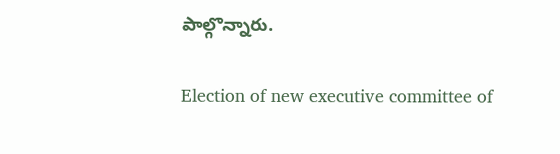పాల్గొన్నారు.

Election of new executive committee of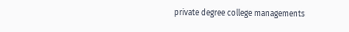private degree college managements